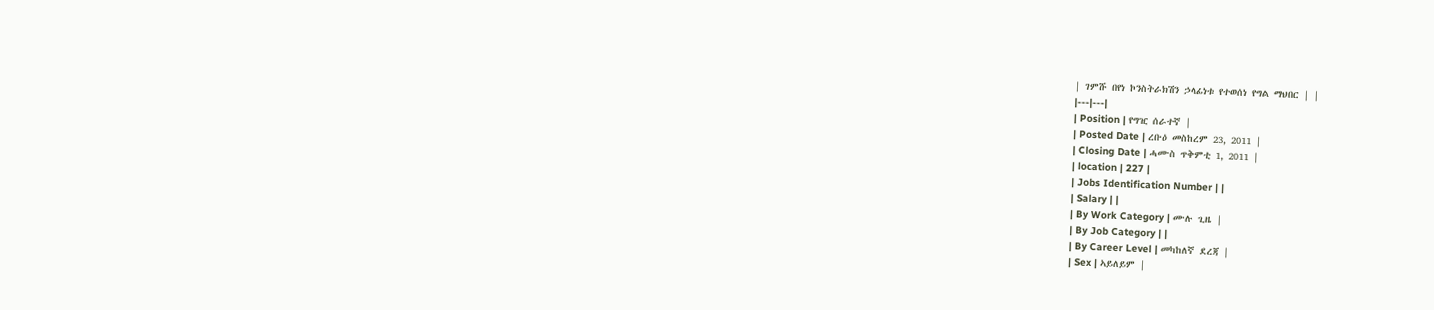| ገምሹ በየነ ኮንስትራክሽን ኃላፊነቱ የተወሰነ የግል ማህበር | |
|---|---|
| Position | የግዢ ሰራተኛ |
| Posted Date | ረቡዕ መስከረም 23, 2011 |
| Closing Date | ሓሙስ ጥቅምቲ 1, 2011 |
| location | 227 |
| Jobs Identification Number | |
| Salary | |
| By Work Category | ሙሉ ጊዜ |
| By Job Category | |
| By Career Level | መካከለኛ ደረጃ |
| Sex | ኣይለይም |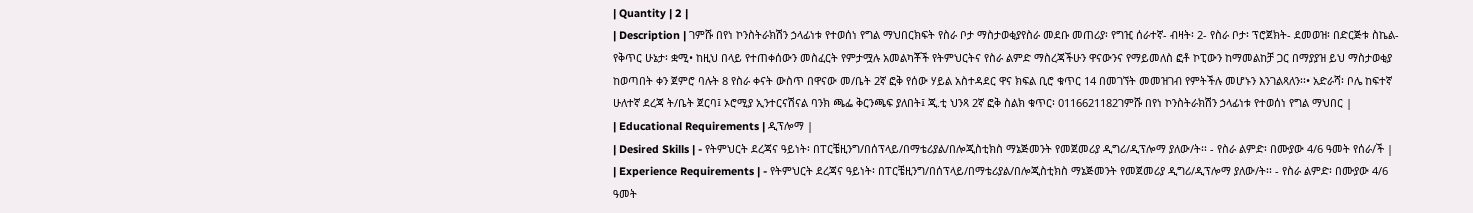| Quantity | 2 |
| Description | ገምሹ በየነ ኮንስትራክሽን ኃላፊነቱ የተወሰነ የግል ማህበርክፍት የስራ ቦታ ማስታወቂያየስራ መደቡ መጠሪያ፡ የግዢ ሰራተኛ- ብዛት፡ 2- የስራ ቦታ፡ ፕሮጀክት- ደመወዝ፡ በድርጅቱ ስኬል- የቅጥር ሁኔታ፡ ቋሚ• ከዚህ በላይ የተጠቀሰውን መስፈርት የምታሟሉ አመልካቾች የትምህርትና የስራ ልምድ ማስረጃችሁን ዋናውንና የማይመለስ ፎቶ ኮፒውን ከማመልከቻ ጋር በማያያዝ ይህ ማስታወቂያ ከወጣበት ቀን ጀምሮ ባሉት 8 የስራ ቀናት ውስጥ በዋናው መ/ቤት 2ኛ ፎቅ የሰው ሃይል አስተዳደር ዋና ክፍል ቢሮ ቁጥር 14 በመገኘት መመዝገብ የምትችሉ መሆኑን እንገልጻለን፡፡• አድራሻ፡ ቦሌ ከፍተኛ ሁለተኛ ደረጃ ት/ቤት ጀርባ፤ ኦሮሚያ ኢንተርናሽናል ባንክ ጫፌ ቅርንጫፍ ያለበት፤ ጂ.ቲ ህንጻ 2ኛ ፎቅ ስልክ ቁጥር፡ 0116621182ገምሹ በየነ ኮንስትራክሽን ኃላፊነቱ የተወሰነ የግል ማህበር |
| Educational Requirements | ዲፕሎማ |
| Desired Skills | - የትምህርት ደረጃና ዓይነት፡ በፐርቼዚንግ/በሰፕላይ/በማቴሪያል/በሎጂስቲክስ ማኔጅመንት የመጀመሪያ ዲግሪ/ዲፕሎማ ያለው/ት፡፡ - የስራ ልምድ፡ በሙያው 4/6 ዓመት የሰራ/ች |
| Experience Requirements | - የትምህርት ደረጃና ዓይነት፡ በፐርቼዚንግ/በሰፕላይ/በማቴሪያል/በሎጂስቲክስ ማኔጅመንት የመጀመሪያ ዲግሪ/ዲፕሎማ ያለው/ት፡፡ - የስራ ልምድ፡ በሙያው 4/6 ዓመት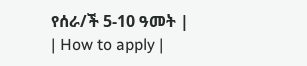የሰራ/ች 5-10 ዓመት |
| How to apply |